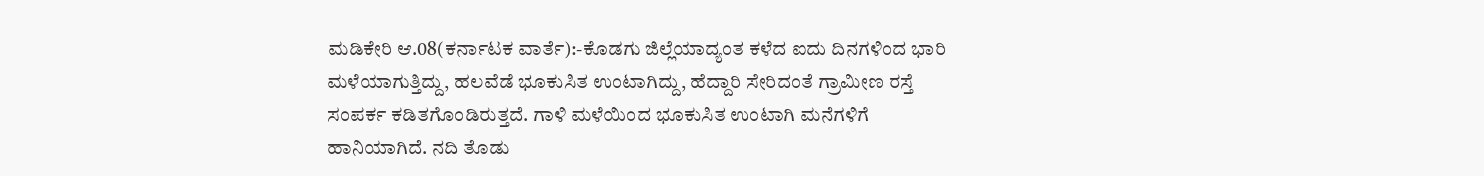ಮಡಿಕೇರಿ ಆ.08(ಕರ್ನಾಟಕ ವಾರ್ತೆ):-ಕೊಡಗು ಜಿಲ್ಲೆಯಾದ್ಯಂತ ಕಳೆದ ಐದು ದಿನಗಳಿಂದ ಭಾರಿ ಮಳೆಯಾಗುತ್ತಿದ್ದು, ಹಲವೆಡೆ ಭೂಕುಸಿತ ಉಂಟಾಗಿದ್ದು, ಹೆದ್ದಾರಿ ಸೇರಿದಂತೆ ಗ್ರಾಮೀಣ ರಸ್ತೆ ಸಂಪರ್ಕ ಕಡಿತಗೊಂಡಿರುತ್ತದೆ. ಗಾಳಿ ಮಳೆಯಿಂದ ಭೂಕುಸಿತ ಉಂಟಾಗಿ ಮನೆಗಳಿಗೆ ಹಾನಿಯಾಗಿದೆ. ನದಿ ತೊಡು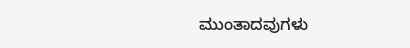ಮುಂತಾದವುಗಳು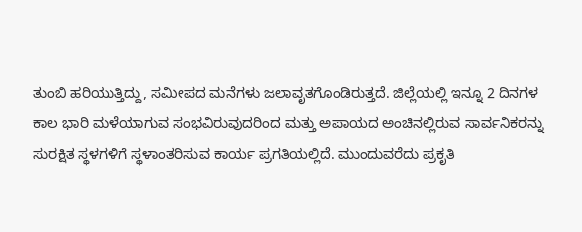ತುಂಬಿ ಹರಿಯುತ್ತಿದ್ದು, ಸಮೀಪದ ಮನೆಗಳು ಜಲಾವೃತಗೊಂಡಿರುತ್ತದೆ. ಜಿಲ್ಲೆಯಲ್ಲಿ ಇನ್ನೂ 2 ದಿನಗಳ ಕಾಲ ಭಾರಿ ಮಳೆಯಾಗುವ ಸಂಭವಿರುವುದರಿಂದ ಮತ್ತು ಅಪಾಯದ ಅಂಚಿನಲ್ಲಿರುವ ಸಾರ್ವನಿಕರನ್ನು ಸುರಕ್ಷಿತ ಸ್ಥಳಗಳಿಗೆ ಸ್ಥಳಾಂತರಿಸುವ ಕಾರ್ಯ ಪ್ರಗತಿಯಲ್ಲಿದೆ. ಮುಂದುವರೆದು ಪ್ರಕೃತಿ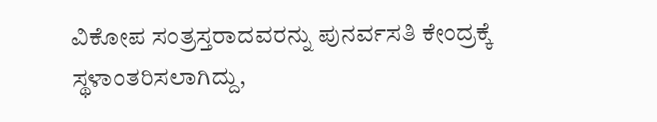ವಿಕೋಪ ಸಂತ್ರಸ್ತರಾದವರನ್ನು ಪುನರ್ವಸತಿ ಕೇಂದ್ರಕ್ಕೆ ಸ್ಥಳಾಂತರಿಸಲಾಗಿದ್ದು,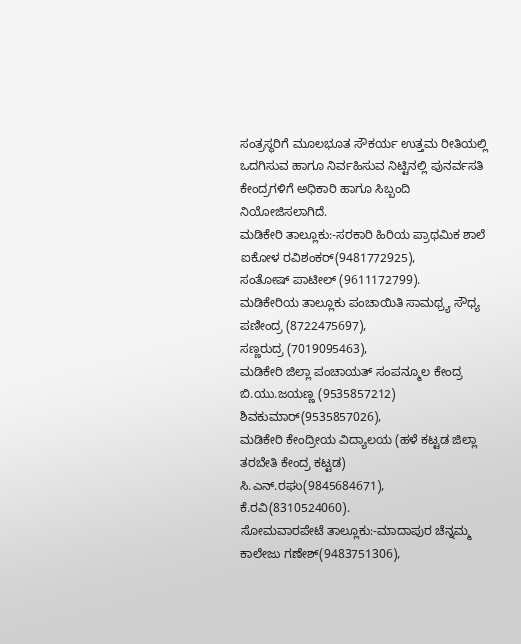ಸಂತ್ರಸ್ಥರಿಗೆ ಮೂಲಭೂತ ಸೌಕರ್ಯ ಉತ್ತಮ ರೀತಿಯಲ್ಲಿ ಒದಗಿಸುವ ಹಾಗೂ ನಿರ್ವಹಿಸುವ ನಿಟ್ಟಿನಲ್ಲಿ ಪುನರ್ವಸತಿ ಕೇಂದ್ರಗಳಿಗೆ ಅಧಿಕಾರಿ ಹಾಗೂ ಸಿಬ್ಬಂದಿ ನಿಯೋಜಿಸಲಾಗಿದೆ.
ಮಡಿಕೇರಿ ತಾಲ್ಲೂಕು:-ಸರಕಾರಿ ಹಿರಿಯ ಪ್ರಾಥಮಿಕ ಶಾಲೆ ಐಕೋಳ ರವಿಶಂಕರ್(9481772925),
ಸಂತೋಷ್ ಪಾಟೀಲ್ (9611172799).
ಮಡಿಕೇರಿಯ ತಾಲ್ಲೂಕು ಪಂಚಾಯಿತಿ ಸಾಮಥ್ರ್ಯ ಸೌಧ್ಯ ಪಣೀಂದ್ರ (8722475697),
ಸಣ್ಣರುದ್ರ (7019095463),
ಮಡಿಕೇರಿ ಜಿಲ್ಲಾ ಪಂಚಾಯತ್ ಸಂಪನ್ಮೂಲ ಕೇಂದ್ರ ಬಿ.ಯು.ಜಯಣ್ಣ (9535857212) ಶಿವಕುಮಾರ್(9535857026),
ಮಡಿಕೇರಿ ಕೇಂದ್ರೀಯ ವಿದ್ಯಾಲಯ (ಹಳೆ ಕಟ್ಟಡ ಜಿಲ್ಲಾ ತರಬೇತಿ ಕೇಂದ್ರ ಕಟ್ಟಡ) ಸಿ.ಎನ್.ರಘು(9845684671),
ಕೆ.ರವಿ(8310524060).
ಸೋಮವಾರಪೇಟೆ ತಾಲ್ಲೂಕು:-ಮಾದಾಪುರ ಚೆನ್ನಮ್ಮ ಕಾಲೇಜು ಗಣೇಶ್(9483751306),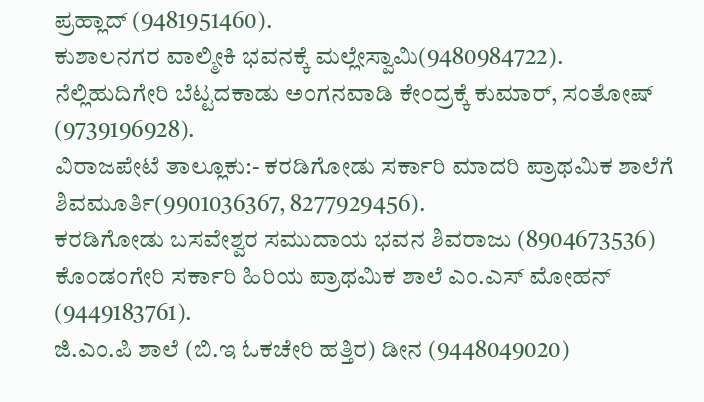ಪ್ರಹ್ಲಾದ್ (9481951460).
ಕುಶಾಲನಗರ ವಾಲ್ಮೀಕಿ ಭವನಕ್ಕೆ ಮಲ್ಲೇಸ್ವಾಮಿ(9480984722).
ನೆಲ್ಲಿಹುದಿಗೇರಿ ಬೆಟ್ಟದಕಾಡು ಅಂಗನವಾಡಿ ಕೇಂದ್ರಕ್ಕೆ ಕುಮಾರ್, ಸಂತೋಷ್ (9739196928).
ವಿರಾಜಪೇಟೆ ತಾಲ್ಲೂಕು:- ಕರಡಿಗೋಡು ಸರ್ಕಾರಿ ಮಾದರಿ ಪ್ರಾಥಮಿಕ ಶಾಲೆಗೆ ಶಿವಮೂರ್ತಿ(9901036367, 8277929456).
ಕರಡಿಗೋಡು ಬಸವೇಶ್ವರ ಸಮುದಾಯ ಭವನ ಶಿವರಾಜು (8904673536)
ಕೊಂಡಂಗೇರಿ ಸರ್ಕಾರಿ ಹಿರಿಯ ಪ್ರಾಥಮಿಕ ಶಾಲೆ ಎಂ.ಎಸ್ ಮೋಹನ್ (9449183761).
ಜಿ.ಎಂ.ಪಿ ಶಾಲೆ (ಬಿ.ಇ ಓಕಚೇರಿ ಹತ್ತಿರ) ಡೀನ (9448049020)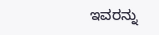ಇವರನ್ನು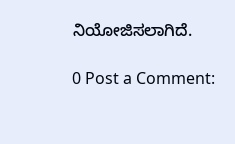ನಿಯೋಜಿಸಲಾಗಿದೆ.

0 Post a Comment: